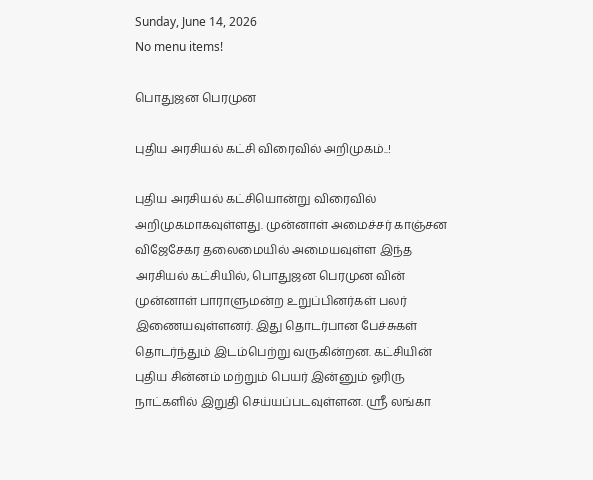Sunday, June 14, 2026
No menu items!

பொதுஜன பெரமுன

புதிய அரசியல் கட்சி விரைவில் அறிமுகம்..!

புதிய அரசியல் கட்சியொன்று விரைவில் அறிமுகமாகவுள்ளது. முன்னாள் அமைச்சர் காஞ்சன விஜேசேகர தலைமையில் அமையவுள்ள இந்த அரசியல் கட்சியில், பொதுஜன பெரமுன வின் முன்னாள் பாராளுமன்ற உறுப்பினர்கள் பலர் இணையவுள்ளனர். இது தொடர்பான பேச்சுகள் தொடர்ந்தும் இடம்பெற்று வருகின்றன. கட்சியின் புதிய சின்னம் மற்றும் பெயர் இன்னும் ஓரிரு நாட்களில் இறுதி செய்யப்படவுள்ளன. ஸ்ரீ லங்கா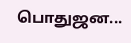பொதுஜன...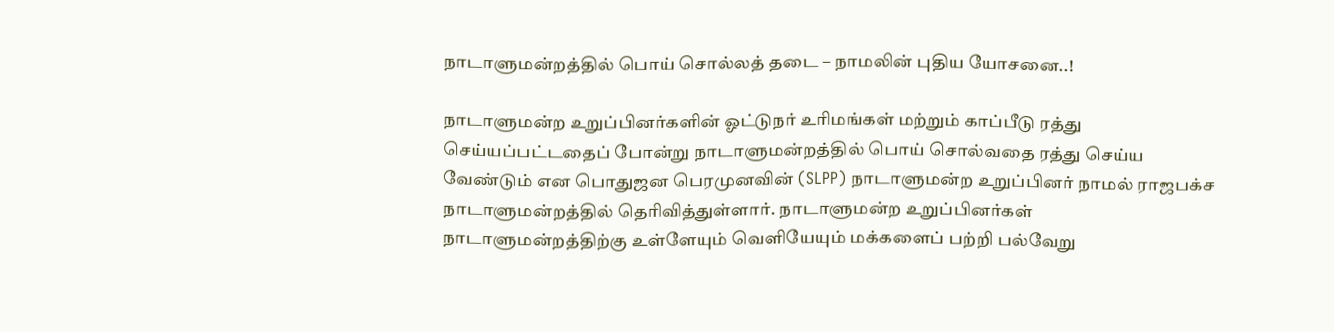நாடாளுமன்றத்தில் பொய் சொல்லத் தடை – நாமலின் புதிய யோசனை..!

நாடாளுமன்ற உறுப்பினர்களின் ஓட்டுநர் உரிமங்கள் மற்றும் காப்பீடு ரத்து செய்யப்பட்டதைப் போன்று நாடாளுமன்றத்தில் பொய் சொல்வதை ரத்து செய்ய வேண்டும் என பொதுஜன பெரமுனவின் (SLPP) நாடாளுமன்ற உறுப்பினர் நாமல் ராஜபக்ச நாடாளுமன்றத்தில் தெரிவித்துள்ளார். நாடாளுமன்ற உறுப்பினர்கள் நாடாளுமன்றத்திற்கு உள்ளேயும் வெளியேயும் மக்களைப் பற்றி பல்வேறு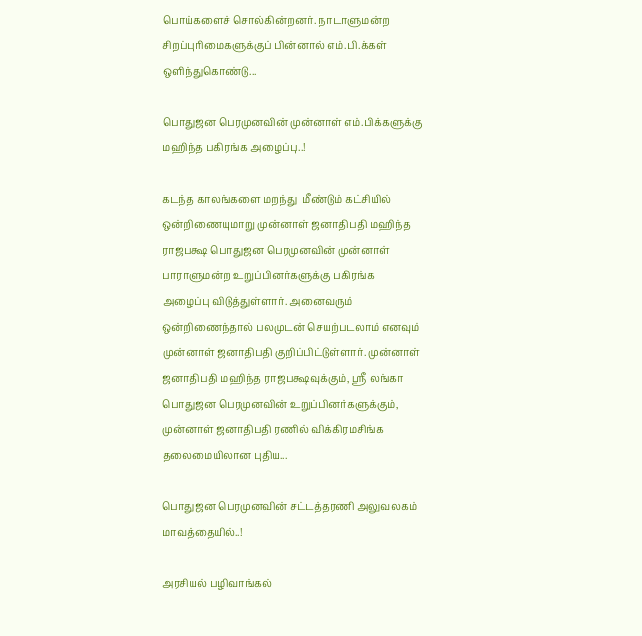பொய்களைச் சொல்கின்றனர். நாடாளுமன்ற சிறப்புரிமைகளுக்குப் பின்னால் எம்.பி.க்கள் ஒளிந்துகொண்டு...

பொதுஜன பெரமுனவின் முன்னாள் எம்.பிக்களுக்கு மஹிந்த பகிரங்க அழைப்பு..!

கடந்த காலங்களை மறந்து  மீண்டும் கட்சியில் ஒன்றிணையுமாறு முன்னாள் ஜனாதிபதி மஹிந்த ராஜபக்ஷ பொதுஜன பெரமுனவின் முன்னாள் பாராளுமன்ற உறுப்பினர்களுக்கு பகிரங்க அழைப்பு விடுத்துள்ளார். அனைவரும் ஒன்றிணைந்தால் பலமுடன் செயற்படலாம் எனவும் முன்னாள் ஜனாதிபதி குறிப்பிட்டுள்ளார். முன்னாள் ஜனாதிபதி மஹிந்த ராஜபக்ஷவுக்கும், ஸ்ரீ லங்கா பொதுஜன பெரமுனவின் உறுப்பினர்களுக்கும், முன்னாள் ஜனாதிபதி ரணில் விக்கிரமசிங்க தலைமையிலான புதிய...

பொதுஜன பெரமுனவின் சட்டத்தரணி அலுவலகம் மாவத்தையில்..!

அரசியல் பழிவாங்கல்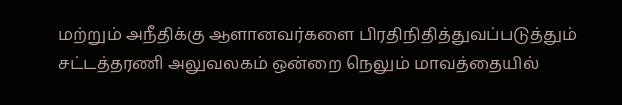மற்றும் அநீதிக்கு ஆளானவர்களை பிரதிநிதித்துவப்படுத்தும் சட்டத்தரணி அலுவலகம் ஒன்றை நெலும் மாவத்தையில்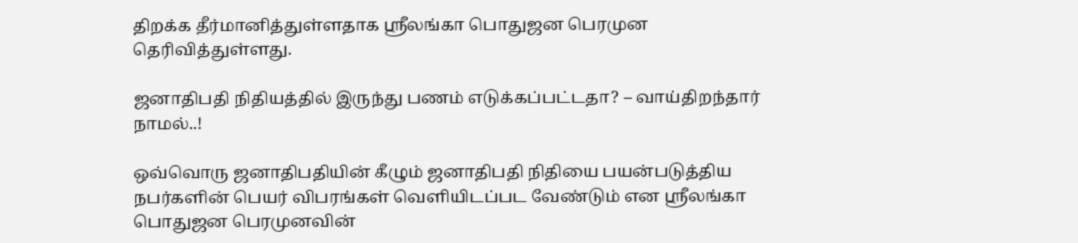திறக்க தீர்மானித்துள்ளதாக ஸ்ரீலங்கா பொதுஜன பெரமுன தெரிவித்துள்ளது.

ஜனாதிபதி நிதியத்தில் இருந்து பணம் எடுக்கப்பட்டதா? – வாய்திறந்தார் நாமல்..!

ஒவ்வொரு ஜனாதிபதியின் கீழும் ஜனாதிபதி நிதியை பயன்படுத்திய நபர்களின் பெயர் விபரங்கள் வெளியிடப்பட வேண்டும் என ஸ்ரீலங்கா பொதுஜன பெரமுனவின்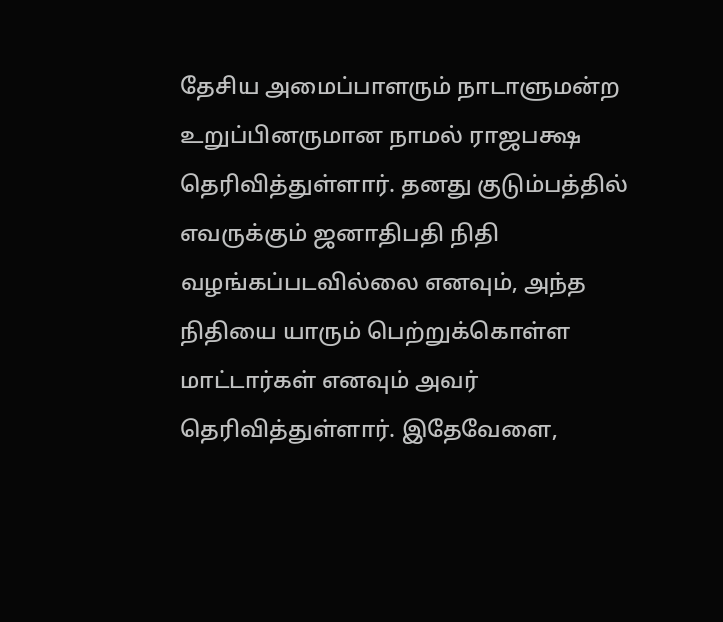தேசிய அமைப்பாளரும் நாடாளுமன்ற உறுப்பினருமான நாமல் ராஜபக்ஷ தெரிவித்துள்ளார். தனது குடும்பத்தில் எவருக்கும் ஜனாதிபதி நிதி வழங்கப்படவில்லை எனவும், அந்த நிதியை யாரும் பெற்றுக்கொள்ள மாட்டார்கள் எனவும் அவர் தெரிவித்துள்ளார். இதேவேளை,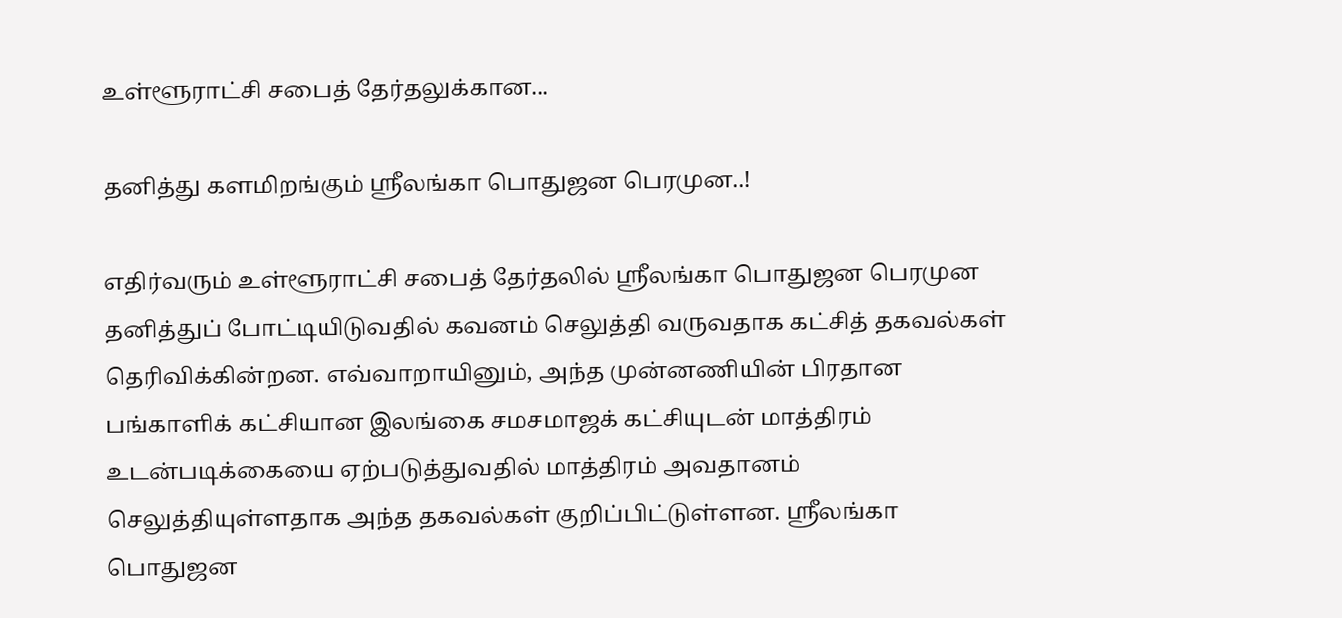உள்ளூராட்சி சபைத் தேர்தலுக்கான...

தனித்து களமிறங்கும் ஸ்ரீலங்கா பொதுஜன பெரமுன..!

எதிர்வரும் உள்ளூராட்சி சபைத் தேர்தலில் ஸ்ரீலங்கா பொதுஜன பெரமுன தனித்துப் போட்டியிடுவதில் கவனம் செலுத்தி வருவதாக கட்சித் தகவல்கள் தெரிவிக்கின்றன. எவ்வாறாயினும், அந்த முன்னணியின் பிரதான பங்காளிக் கட்சியான இலங்கை சமசமாஜக் கட்சியுடன் மாத்திரம் உடன்படிக்கையை ஏற்படுத்துவதில் மாத்திரம் அவதானம் செலுத்தியுள்ளதாக அந்த தகவல்கள் குறிப்பிட்டுள்ளன. ஶ்ரீலங்கா பொதுஜன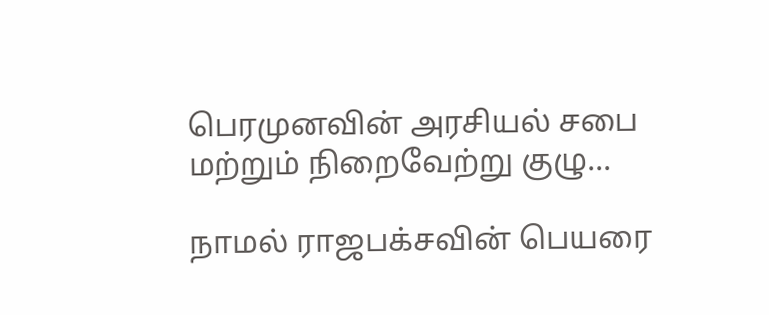பெரமுனவின் அரசியல் சபை மற்றும் நிறைவேற்று குழு...

நாமல் ராஜபக்சவின் பெயரை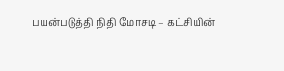பயன்படுத்தி நிதி மோசடி – கட்சியின்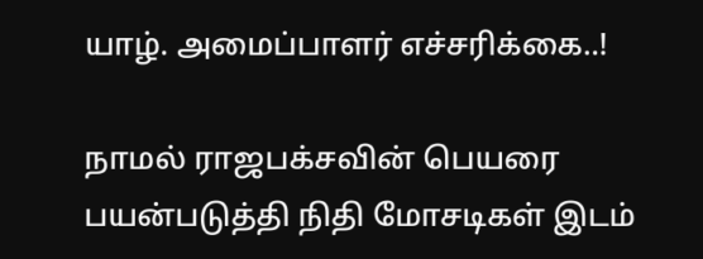யாழ். அமைப்பாளர் எச்சரிக்கை..!

நாமல் ராஜபக்சவின் பெயரை பயன்படுத்தி நிதி மோசடிகள் இடம்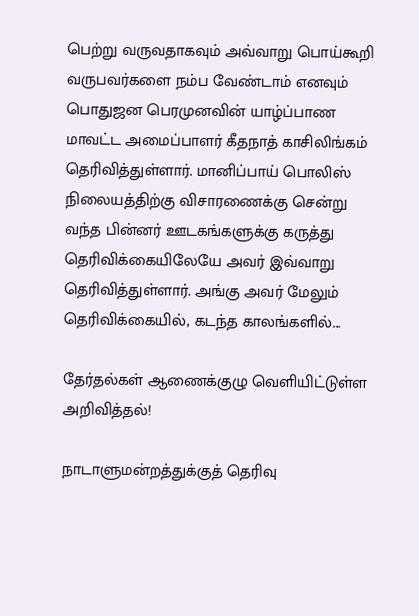பெற்று வருவதாகவும் அவ்வாறு பொய்கூறி வருபவர்களை நம்ப வேண்டாம் எனவும் பொதுஜன பெரமுனவின் யாழ்ப்பாண மாவட்ட அமைப்பாளர் கீதநாத் காசிலிங்கம் தெரிவித்துள்ளார். மானிப்பாய் பொலிஸ் நிலையத்திற்கு விசாரணைக்கு சென்று வந்த பின்னர் ஊடகங்களுக்கு கருத்து தெரிவிக்கையிலேயே அவர் இவ்வாறு தெரிவித்துள்ளார். அங்கு அவர் மேலும் தெரிவிக்கையில், கடந்த காலங்களில்...

தேர்தல்கள் ஆணைக்குழு வெளியிட்டுள்ள அறிவித்தல்!

நாடாளுமன்றத்துக்குத் தெரிவு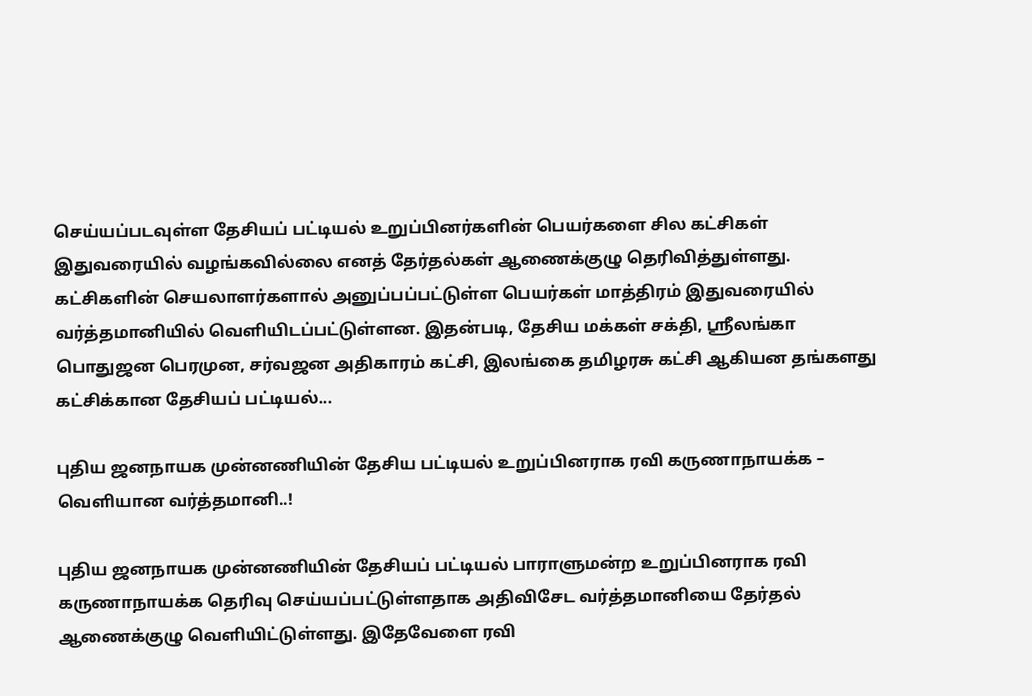செய்யப்படவுள்ள தேசியப் பட்டியல் உறுப்பினர்களின் பெயர்களை சில கட்சிகள் இதுவரையில் வழங்கவில்லை எனத் தேர்தல்கள் ஆணைக்குழு தெரிவித்துள்ளது. கட்சிகளின் செயலாளர்களால் அனுப்பப்பட்டுள்ள பெயர்கள் மாத்திரம் இதுவரையில் வர்த்தமானியில் வெளியிடப்பட்டுள்ளன. இதன்படி, தேசிய மக்கள் சக்தி, ஸ்ரீலங்கா பொதுஜன பெரமுன, சர்வஜன அதிகாரம் கட்சி, இலங்கை தமிழரசு கட்சி ஆகியன தங்களது கட்சிக்கான தேசியப் பட்டியல்...

புதிய ஜனநாயக முன்னணியின் தேசிய பட்டியல் உறுப்பினராக ரவி கருணாநாயக்க – வெளியான வர்த்தமானி..!

புதிய ஜனநாயக முன்னணியின் தேசியப் பட்டியல் பாராளுமன்ற உறுப்பினராக ரவி கருணாநாயக்க தெரிவு செய்யப்பட்டுள்ளதாக அதிவிசேட வர்த்தமானியை தேர்தல் ஆணைக்குழு வெளியிட்டுள்ளது. இதேவேளை ரவி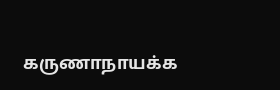கருணாநாயக்க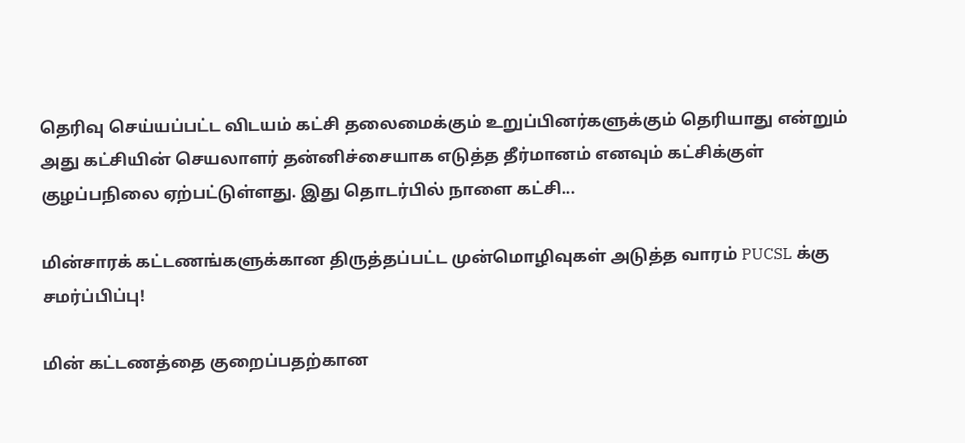தெரிவு செய்யப்பட்ட விடயம் கட்சி தலைமைக்கும் உறுப்பினர்களுக்கும் தெரியாது என்றும் அது கட்சியின் செயலாளர் தன்னிச்சையாக எடுத்த தீர்மானம் எனவும் கட்சிக்குள் குழப்பநிலை ஏற்பட்டுள்ளது. இது தொடர்பில் நாளை கட்சி...

மின்சாரக் கட்டணங்களுக்கான திருத்தப்பட்ட முன்மொழிவுகள் அடுத்த வாரம் PUCSL க்கு சமர்ப்பிப்பு!

மின் கட்டணத்தை குறைப்பதற்கான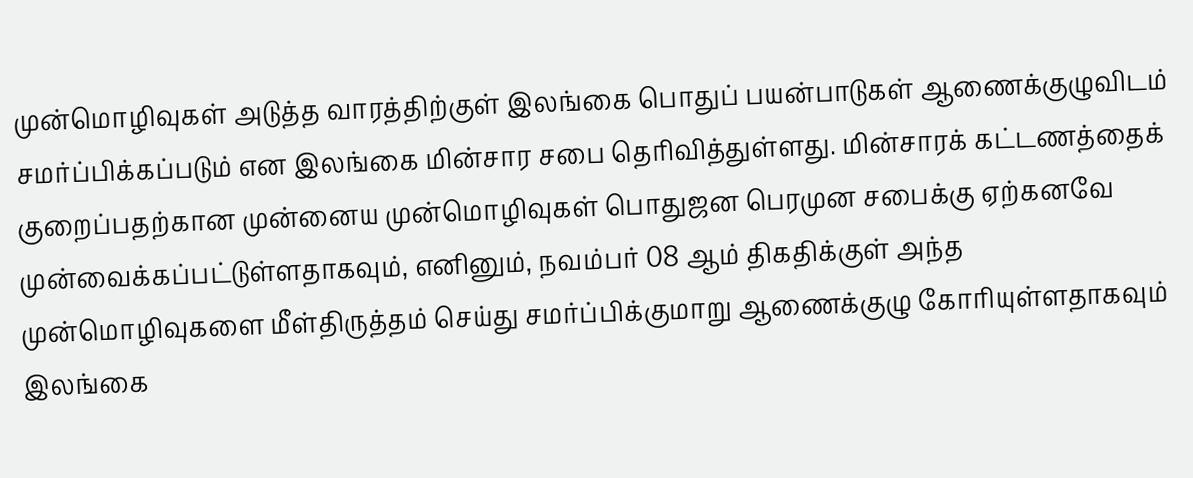முன்மொழிவுகள் அடுத்த வாரத்திற்குள் இலங்கை பொதுப் பயன்பாடுகள் ஆணைக்குழுவிடம் சமர்ப்பிக்கப்படும் என இலங்கை மின்சார சபை தெரிவித்துள்ளது. மின்சாரக் கட்டணத்தைக் குறைப்பதற்கான முன்னைய முன்மொழிவுகள் பொதுஜன பெரமுன சபைக்கு ஏற்கனவே முன்வைக்கப்பட்டுள்ளதாகவும், எனினும், நவம்பர் 08 ஆம் திகதிக்குள் அந்த முன்மொழிவுகளை மீள்திருத்தம் செய்து சமர்ப்பிக்குமாறு ஆணைக்குழு கோரியுள்ளதாகவும் இலங்கை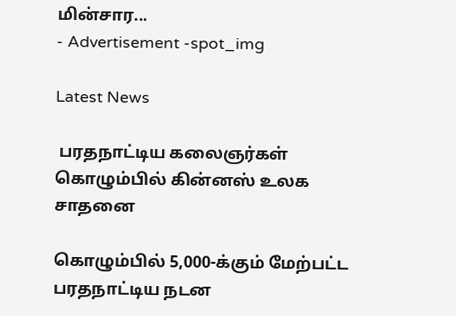மின்சார...
- Advertisement -spot_img

Latest News

 பரதநாட்டிய கலைஞர்கள் கொழும்பில் கின்னஸ் உலக சாதனை

கொழும்பில் 5,000-க்கும் மேற்பட்ட பரதநாட்டிய நடன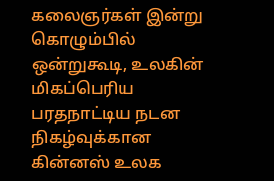கலைஞர்கள் இன்று கொழும்பில் ஒன்றுகூடி, உலகின் மிகப்பெரிய பரதநாட்டிய நடன நிகழ்வுக்கான கின்னஸ் உலக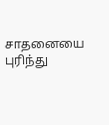சாதனையை புரிந்து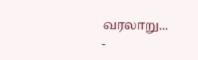வரலாறு...
-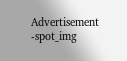Advertisement -spot_img